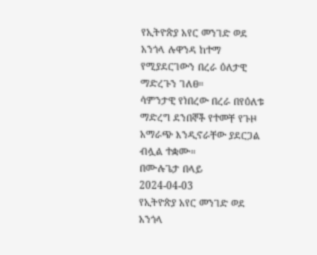የኢትዮጵያ አየር መንገድ ወደ አንጎላ ሉዋንዳ ከተማ የሚያደርገውን በረራ ዕለታዊ ማድረጉን ገለፀ።
ሳምንታዊ የነበረው በረራ በየዕለቱ ማድረግ ደንበኞች የተመቸ የጉዞ አማራጭ እንዲኖራቸው ያደርጋል ብሏል ተቋሙ።
በሙሉጌታ በላይ
2024-04-03
የኢትዮጵያ አየር መንገድ ወደ አንጎላ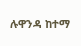ሉዋንዳ ከተማ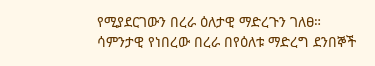የሚያደርገውን በረራ ዕለታዊ ማድረጉን ገለፀ።
ሳምንታዊ የነበረው በረራ በየዕለቱ ማድረግ ደንበኞች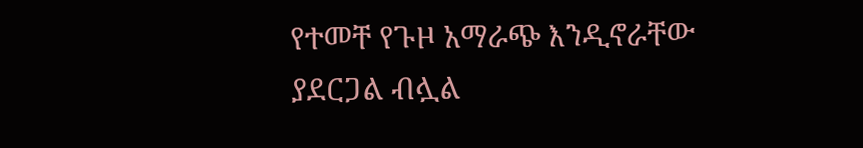የተመቸ የጉዞ አማራጭ እንዲኖራቸው ያደርጋል ብሏል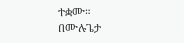ተቋሙ።
በሙሉጌታ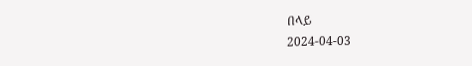በላይ
2024-04-03